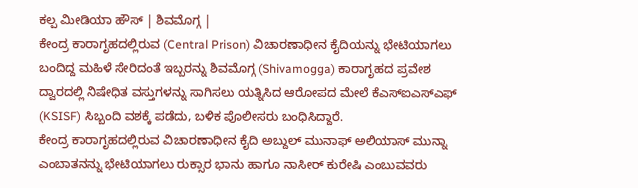ಕಲ್ಪ ಮೀಡಿಯಾ ಹೌಸ್ | ಶಿವಮೊಗ್ಗ |
ಕೇಂದ್ರ ಕಾರಾಗೃಹದಲ್ಲಿರುವ (Central Prison) ವಿಚಾರಣಾಧೀನ ಕೈದಿಯನ್ನು ಭೇಟಿಯಾಗಲು ಬಂದಿದ್ದ ಮಹಿಳೆ ಸೇರಿದಂತೆ ಇಬ್ಬರನ್ನು ಶಿವಮೊಗ್ಗ (Shivamogga) ಕಾರಾಗೃಹದ ಪ್ರವೇಶ ದ್ವಾರದಲ್ಲಿ ನಿಷೇಧಿತ ವಸ್ತುಗಳನ್ನು ಸಾಗಿಸಲು ಯತ್ನಿಸಿದ ಆರೋಪದ ಮೇಲೆ ಕೆಎಸ್ಐಎಸ್ಎಫ್ (KSISF) ಸಿಬ್ಬಂದಿ ವಶಕ್ಕೆ ಪಡೆದು, ಬಳಿಕ ಪೊಲೀಸರು ಬಂಧಿಸಿದ್ದಾರೆ.
ಕೇಂದ್ರ ಕಾರಾಗೃಹದಲ್ಲಿರುವ ವಿಚಾರಣಾಧೀನ ಕೈದಿ ಅಬ್ದುಲ್ ಮುನಾಫ್ ಅಲಿಯಾಸ್ ಮುನ್ನಾ ಎಂಬಾತನನ್ನು ಭೇಟಿಯಾಗಲು ರುಕ್ಸಾರ ಭಾನು ಹಾಗೂ ನಾಸೀರ್ ಕುರೇಷಿ ಎಂಬುವವರು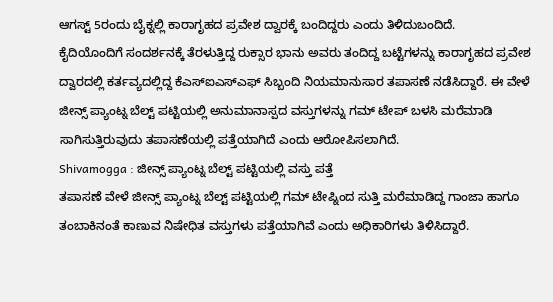ಆಗಸ್ಟ್ 5ರಂದು ಬೈಕ್ನಲ್ಲಿ ಕಾರಾಗೃಹದ ಪ್ರವೇಶ ದ್ವಾರಕ್ಕೆ ಬಂದಿದ್ದರು ಎಂದು ತಿಳಿದುಬಂದಿದೆ.
ಕೈದಿಯೊಂದಿಗೆ ಸಂದರ್ಶನಕ್ಕೆ ತೆರಳುತ್ತಿದ್ದ ರುಕ್ಸಾರ ಭಾನು ಅವರು ತಂದಿದ್ದ ಬಟ್ಟೆಗಳನ್ನು ಕಾರಾಗೃಹದ ಪ್ರವೇಶ ದ್ವಾರದಲ್ಲಿ ಕರ್ತವ್ಯದಲ್ಲಿದ್ದ ಕೆಎಸ್ಐಎಸ್ಎಫ್ ಸಿಬ್ಬಂದಿ ನಿಯಮಾನುಸಾರ ತಪಾಸಣೆ ನಡೆಸಿದ್ದಾರೆ. ಈ ವೇಳೆ ಜೀನ್ಸ್ ಪ್ಯಾಂಟ್ನ ಬೆಲ್ಟ್ ಪಟ್ಟಿಯಲ್ಲಿ ಅನುಮಾನಾಸ್ಪದ ವಸ್ತುಗಳನ್ನು ಗಮ್ ಟೇಪ್ ಬಳಸಿ ಮರೆಮಾಡಿ ಸಾಗಿಸುತ್ತಿರುವುದು ತಪಾಸಣೆಯಲ್ಲಿ ಪತ್ತೆಯಾಗಿದೆ ಎಂದು ಆರೋಪಿಸಲಾಗಿದೆ.
Shivamogga : ಜೀನ್ಸ್ ಪ್ಯಾಂಟ್ನ ಬೆಲ್ಟ್ ಪಟ್ಟಿಯಲ್ಲಿ ವಸ್ತು ಪತ್ತೆ
ತಪಾಸಣೆ ವೇಳೆ ಜೀನ್ಸ್ ಪ್ಯಾಂಟ್ನ ಬೆಲ್ಟ್ ಪಟ್ಟಿಯಲ್ಲಿ ಗಮ್ ಟೇಪ್ನಿಂದ ಸುತ್ತಿ ಮರೆಮಾಡಿದ್ದ ಗಾಂಜಾ ಹಾಗೂ ತಂಬಾಕಿನಂತೆ ಕಾಣುವ ನಿಷೇಧಿತ ವಸ್ತುಗಳು ಪತ್ತೆಯಾಗಿವೆ ಎಂದು ಅಧಿಕಾರಿಗಳು ತಿಳಿಸಿದ್ದಾರೆ.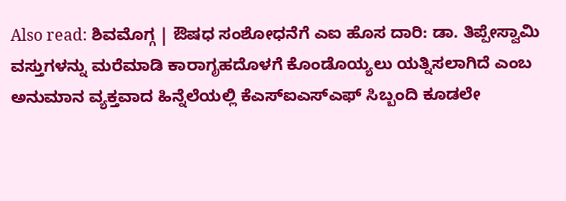Also read: ಶಿವಮೊಗ್ಗ | ಔಷಧ ಸಂಶೋಧನೆಗೆ ಎಐ ಹೊಸ ದಾರಿ: ಡಾ. ತಿಪ್ಪೇಸ್ವಾಮಿ
ವಸ್ತುಗಳನ್ನು ಮರೆಮಾಡಿ ಕಾರಾಗೃಹದೊಳಗೆ ಕೊಂಡೊಯ್ಯಲು ಯತ್ನಿಸಲಾಗಿದೆ ಎಂಬ ಅನುಮಾನ ವ್ಯಕ್ತವಾದ ಹಿನ್ನೆಲೆಯಲ್ಲಿ ಕೆಎಸ್ಐಎಸ್ಎಫ್ ಸಿಬ್ಬಂದಿ ಕೂಡಲೇ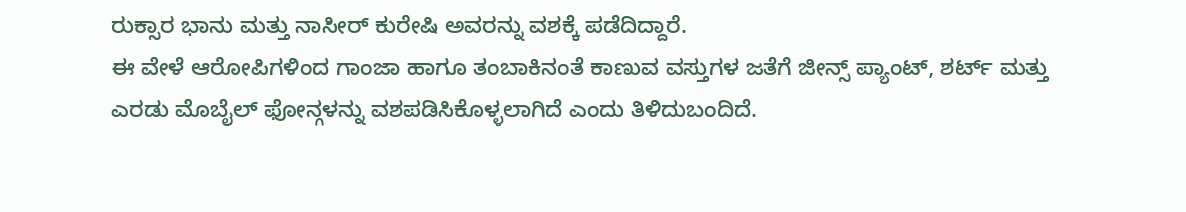ರುಕ್ಸಾರ ಭಾನು ಮತ್ತು ನಾಸೀರ್ ಕುರೇಷಿ ಅವರನ್ನು ವಶಕ್ಕೆ ಪಡೆದಿದ್ದಾರೆ.
ಈ ವೇಳೆ ಆರೋಪಿಗಳಿಂದ ಗಾಂಜಾ ಹಾಗೂ ತಂಬಾಕಿನಂತೆ ಕಾಣುವ ವಸ್ತುಗಳ ಜತೆಗೆ ಜೀನ್ಸ್ ಪ್ಯಾಂಟ್, ಶರ್ಟ್ ಮತ್ತು ಎರಡು ಮೊಬೈಲ್ ಫೋನ್ಗಳನ್ನು ವಶಪಡಿಸಿಕೊಳ್ಳಲಾಗಿದೆ ಎಂದು ತಿಳಿದುಬಂದಿದೆ.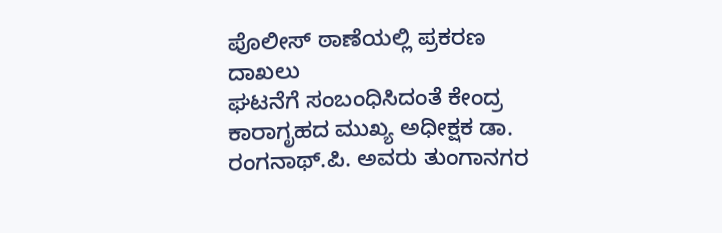ಪೊಲೀಸ್ ಠಾಣೆಯಲ್ಲಿ ಪ್ರಕರಣ ದಾಖಲು
ಘಟನೆಗೆ ಸಂಬಂಧಿಸಿದಂತೆ ಕೇಂದ್ರ ಕಾರಾಗೃಹದ ಮುಖ್ಯ ಅಧೀಕ್ಷಕ ಡಾ. ರಂಗನಾಥ್.ಪಿ. ಅವರು ತುಂಗಾನಗರ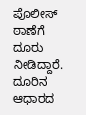ಪೊಲೀಸ್ ಠಾಣೆಗೆ ದೂರು ನೀಡಿದ್ದಾರೆ. ದೂರಿನ ಆಧಾರದ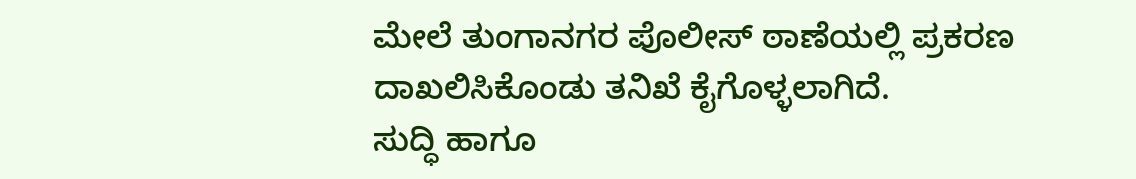ಮೇಲೆ ತುಂಗಾನಗರ ಪೊಲೀಸ್ ಠಾಣೆಯಲ್ಲಿ ಪ್ರಕರಣ ದಾಖಲಿಸಿಕೊಂಡು ತನಿಖೆ ಕೈಗೊಳ್ಳಲಾಗಿದೆ.
ಸುದ್ಧಿ ಹಾಗೂ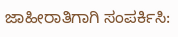ಜಾಹೀರಾತಿಗಾಗಿ ಸಂಪರ್ಕಿಸಿ: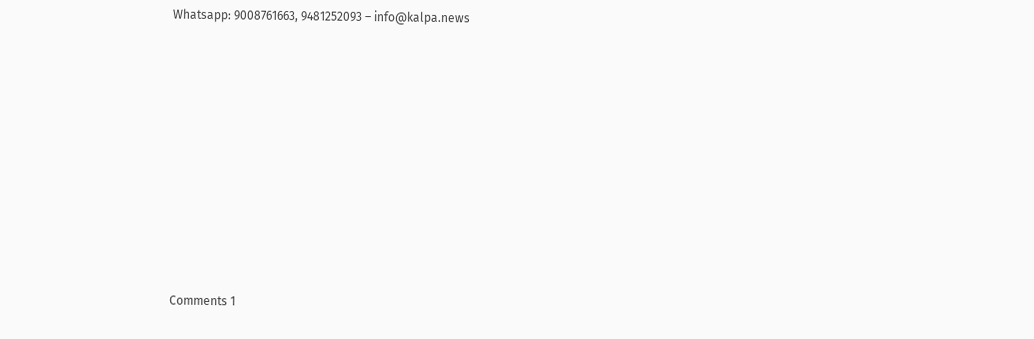Whatsapp: 9008761663, 9481252093 – info@kalpa.news












Comments 1